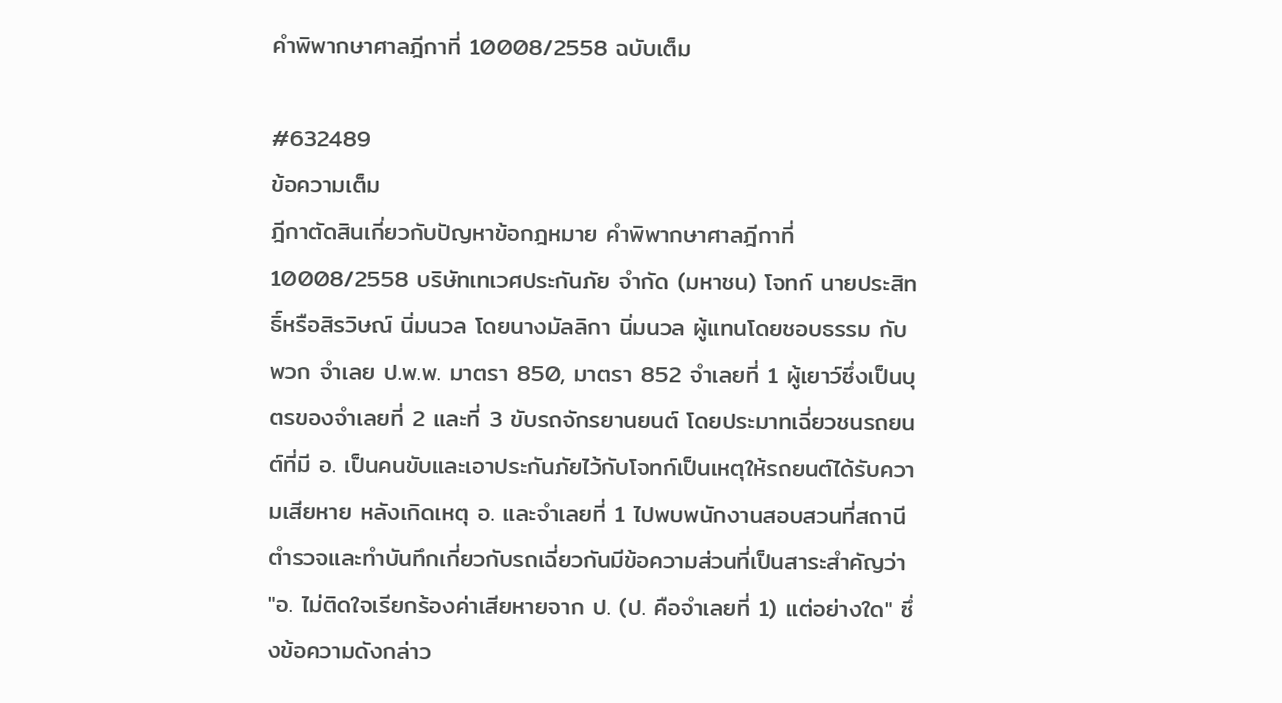คำพิพากษาศาลฎีกาที่ 10008/2558 ฉบับเต็ม

#632489
ข้อความเต็ม
ฎีกาตัดสินเกี่ยวกับปัญหาข้อกฎหมาย คำพิพากษาศาลฎีกาที่ 10008/2558 บริษัทเทเวศประกันภัย จำกัด (มหาชน) โจทก์ นายประสิทธิ์หรือสิรวิษณ์ นิ่มนวล โดยนางมัลลิกา นิ่มนวล ผู้แทนโดยชอบธรรม กับพวก จำเลย ป.พ.พ. มาตรา 850, มาตรา 852 จำเลยที่ 1 ผู้เยาว์ซึ่งเป็นบุตรของจำเลยที่ 2 และที่ 3 ขับรถจักรยานยนต์ โดยประมาทเฉี่ยวชนรถยนต์ที่มี อ. เป็นคนขับและเอาประกันภัยไว้กับโจทก์เป็นเหตุให้รถยนต์ได้รับความเสียหาย หลังเกิดเหตุ อ. และจำเลยที่ 1 ไปพบพนักงานสอบสวนที่สถานีตำรวจและทำบันทึกเกี่ยวกับรถเฉี่ยวกันมีข้อความส่วนที่เป็นสาระสำคัญว่า "อ. ไม่ติดใจเรียกร้องค่าเสียหายจาก ป. (ป. คือจำเลยที่ 1) แต่อย่างใด" ซึ่งข้อความดังกล่าว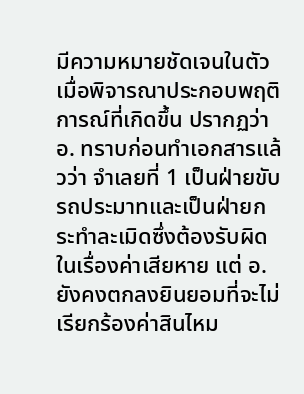มีความหมายชัดเจนในตัว เมื่อพิจารณาประกอบพฤติการณ์ที่เกิดขึ้น ปรากฏว่า อ. ทราบก่อนทำเอกสารแล้วว่า จำเลยที่ 1 เป็นฝ่ายขับรถประมาทและเป็นฝ่ายกระทำละเมิดซึ่งต้องรับผิดในเรื่องค่าเสียหาย แต่ อ.ยังคงตกลงยินยอมที่จะไม่เรียกร้องค่าสินไหม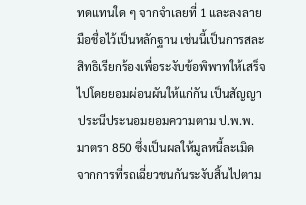ทดแทนใด ๆ จากจำเลยที่ 1 และลงลายมือชื่อไว้เป็นหลักฐาน เช่นนี้เป็นการสละสิทธิเรียกร้องเพื่อระงับข้อพิพาทให้เสร็จไปโดยยอมผ่อนผันให้แก่กัน เป็นสัญญาประนีประนอมยอมความตาม ป.พ.พ. มาตรา 850 ซึ่งเป็นผลให้มูลหนี้ละเมิดจากการที่รถเฉี่ยวชนกันระงับสิ้นไปตาม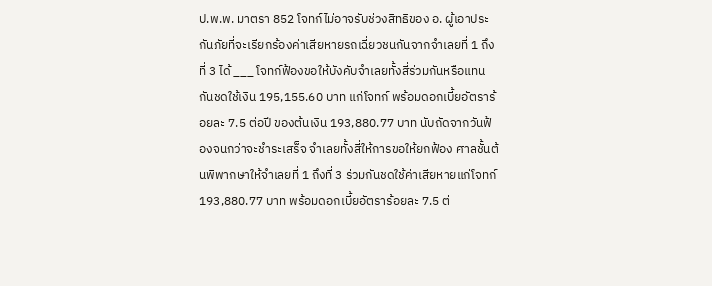ป.พ.พ. มาตรา 852 โจทก์ไม่อาจรับช่วงสิทธิของ อ. ผู้เอาประกันภัยที่จะเรียกร้องค่าเสียหายรถเฉี่ยวชนกันจากจำเลยที่ 1 ถึงที่ 3 ได้ ___ โจทก์ฟ้องขอให้บังคับจำเลยทั้งสี่ร่วมกันหรือแทนกันชดใช้เงิน 195,155.60 บาท แก่โจทก์ พร้อมดอกเบี้ยอัตราร้อยละ 7.5 ต่อปี ของต้นเงิน 193,880.77 บาท นับถัดจากวันฟ้องจนกว่าจะชำระเสร็จ จำเลยทั้งสี่ให้การขอให้ยกฟ้อง ศาลชั้นต้นพิพากษาให้จำเลยที่ 1 ถึงที่ 3 ร่วมกันชดใช้ค่าเสียหายแก่โจทก์ 193,880.77 บาท พร้อมดอกเบี้ยอัตราร้อยละ 7.5 ต่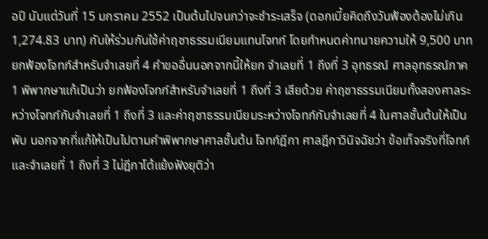อปี นับแต่วันที่ 15 มกราคม 2552 เป็นต้นไปจนกว่าจะชำระเสร็จ (ดอกเบี้ยคิดถึงวันฟ้องต้องไม่เกิน 1,274.83 บาท) กับให้ร่วมกันใช้ค่าฤชาธรรมเนียมแทนโจทก์ โดยกำหนดค่าทนายความให้ 9,500 บาท ยกฟ้องโจทก์สำหรับจำเลยที่ 4 คำขออื่นนอกจากนี้ให้ยก จำเลยที่ 1 ถึงที่ 3 อุทธรณ์ ศาลอุทธรณ์ภาค 1 พิพากษาแก้เป็นว่า ยกฟ้องโจทก์สำหรับจำเลยที่ 1 ถึงที่ 3 เสียด้วย ค่าฤชาธรรมเนียมทั้งสองศาลระหว่างโจทก์กับจำเลยที่ 1 ถึงที่ 3 และค่าฤชาธรรมเนียมระหว่างโจทก์กับจำเลยที่ 4 ในศาลชั้นต้นให้เป็นพับ นอกจากที่แก้ให้เป็นไปตามคำพิพากษาศาลชั้นต้น โจทก์ฎีกา ศาลฎีกาวินิจฉัยว่า ข้อเท็จจริงที่โจทก์และจำเลยที่ 1 ถึงที่ 3 ไม่ฎีกาโต้แย้งฟังยุติว่า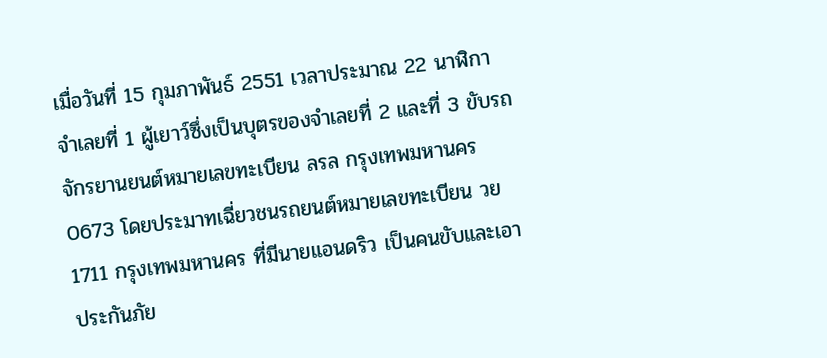เมื่อวันที่ 15 กุมภาพันธ์ 2551 เวลาประมาณ 22 นาฬิกา จำเลยที่ 1 ผู้เยาว์ซึ่งเป็นบุตรของจำเลยที่ 2 และที่ 3 ขับรถจักรยานยนต์หมายเลขทะเบียน ลรล กรุงเทพมหานคร 0673 โดยประมาทเฉี่ยวชนรถยนต์หมายเลขทะเบียน วย 1711 กรุงเทพมหานคร ที่มีนายแอนดริว เป็นคนขับและเอาประกันภัย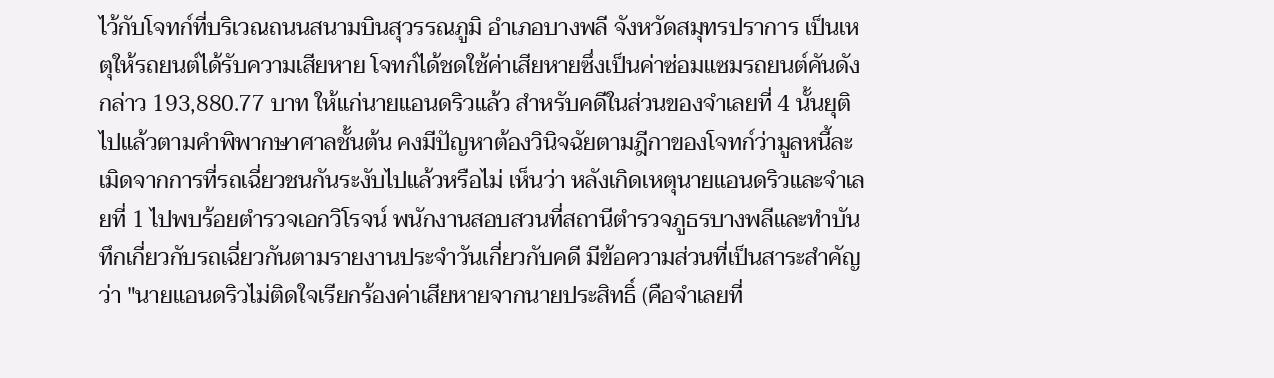ไว้กับโจทก์ที่บริเวณถนนสนามบินสุวรรณภูมิ อำเภอบางพลี จังหวัดสมุทรปราการ เป็นเหตุให้รถยนต์ได้รับความเสียหาย โจทก์ได้ชดใช้ค่าเสียหายซึ่งเป็นค่าซ่อมแซมรถยนต์คันดังกล่าว 193,880.77 บาท ให้แก่นายแอนดริวแล้ว สำหรับคดีในส่วนของจำเลยที่ 4 นั้นยุติไปแล้วตามคำพิพากษาศาลชั้นต้น คงมีปัญหาต้องวินิจฉัยตามฎีกาของโจทก์ว่ามูลหนี้ละเมิดจากการที่รถเฉี่ยวชนกันระงับไปแล้วหรือไม่ เห็นว่า หลังเกิดเหตุนายแอนดริวและจำเลยที่ 1 ไปพบร้อยตำรวจเอกวิโรจน์ พนักงานสอบสวนที่สถานีตำรวจภูธรบางพลีและทำบันทึกเกี่ยวกับรถเฉี่ยวกันตามรายงานประจำวันเกี่ยวกับคดี มีข้อความส่วนที่เป็นสาระสำคัญว่า "นายแอนดริวไม่ติดใจเรียกร้องค่าเสียหายจากนายประสิทธิ์ (คือจำเลยที่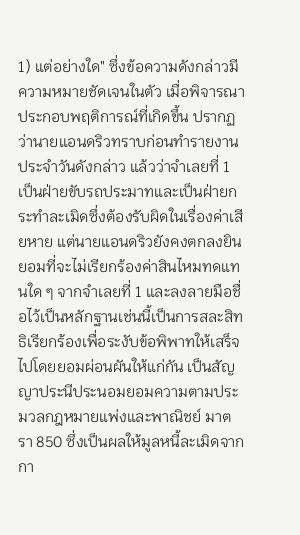1) แต่อย่างใด" ซึ่งข้อความดังกล่าวมีความหมายชัดเจนในตัว เมื่อพิจารณาประกอบพฤติการณ์ที่เกิดขึ้น ปรากฏว่านายแอนดริวทราบก่อนทำรายงานประจำวันดังกล่าว แล้วว่าจำเลยที่ 1 เป็นฝ่ายขับรถประมาทและเป็นฝ่ายกระทำละเมิดซึ่งต้องรับผิดในเรื่องค่าเสียหาย แต่นายแอนดริวยังคงตกลงยินยอมที่จะไม่เรียกร้องค่าสินไหมทดแทนใด ๆ จากจำเลยที่ 1 และลงลายมือชื่อไว้เป็นหลักฐานเช่นนี้เป็นการสละสิทธิเรียกร้องเพื่อระงับข้อพิพาทให้เสร็จไปโดยยอมผ่อนผันให้แก่กัน เป็นสัญญาประนีประนอมยอมความตามประมวลกฎหมายแพ่งและพาณิชย์ มาตรา 850 ซึ่งเป็นผลให้มูลหนี้ละเมิดจากกา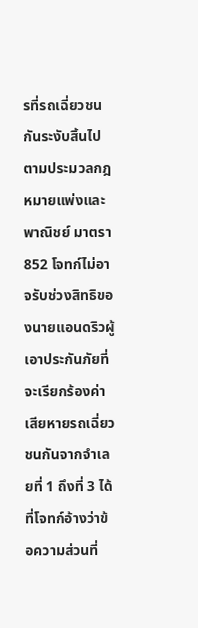รที่รถเฉี่ยวชนกันระงับสิ้นไปตามประมวลกฎหมายแพ่งและพาณิชย์ มาตรา 852 โจทก์ไม่อาจรับช่วงสิทธิของนายแอนดริวผู้เอาประกันภัยที่จะเรียกร้องค่าเสียหายรถเฉี่ยวชนกันจากจำเลยที่ 1 ถึงที่ 3 ได้ ที่โจทก์อ้างว่าข้อความส่วนที่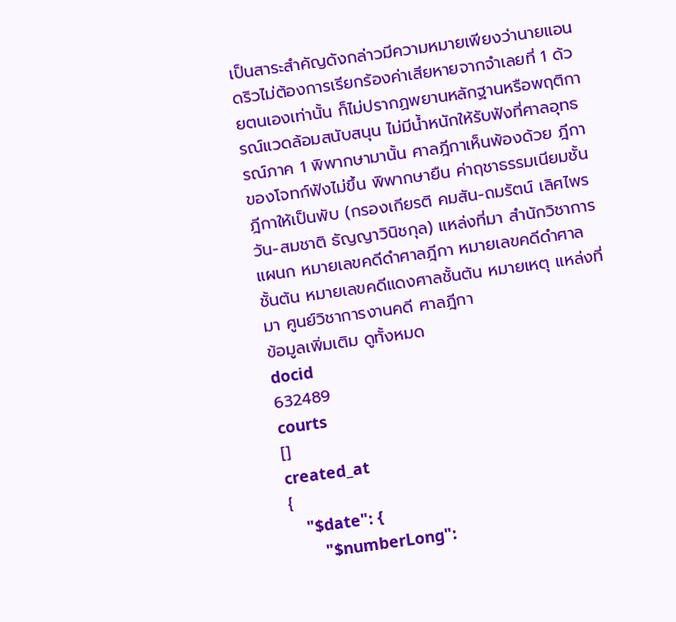เป็นสาระสำคัญดังกล่าวมีความหมายเพียงว่านายแอนดริวไม่ต้องการเรียกร้องค่าเสียหายจากจำเลยที่ 1 ด้วยตนเองเท่านั้น ก็ไม่ปรากฏพยานหลักฐานหรือพฤติการณ์แวดล้อมสนับสนุน ไม่มีน้ำหนักให้รับฟังที่ศาลอุทธรณ์ภาค 1 พิพากษามานั้น ศาลฎีกาเห็นพ้องด้วย ฎีกาของโจทก์ฟังไม่ขึ้น พิพากษายืน ค่าฤชาธรรมเนียมชั้นฎีกาให้เป็นพับ (กรองเกียรติ คมสัน-ถมรัตน์ เลิศไพรวัน-สมชาติ ธัญญาวินิชกุล) แหล่งที่มา สำนักวิชาการ แผนก หมายเลขคดีดำศาลฎีกา หมายเลขคดีดำศาลชั้นต้น หมายเลขคดีแดงศาลชั้นต้น หมายเหตุ แหล่งที่มา ศูนย์วิชาการงานคดี ศาลฎีกา
ข้อมูลเพิ่มเติม ดูทั้งหมด
docid
632489
courts
[]
created_at
{
    "$date": {
        "$numberLong":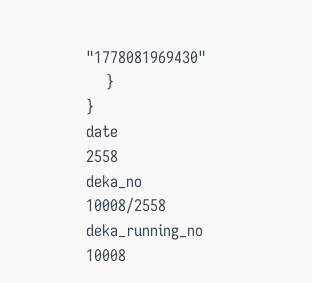"1778081969430"
    }
}
date
2558
deka_no
10008/2558
deka_running_no
10008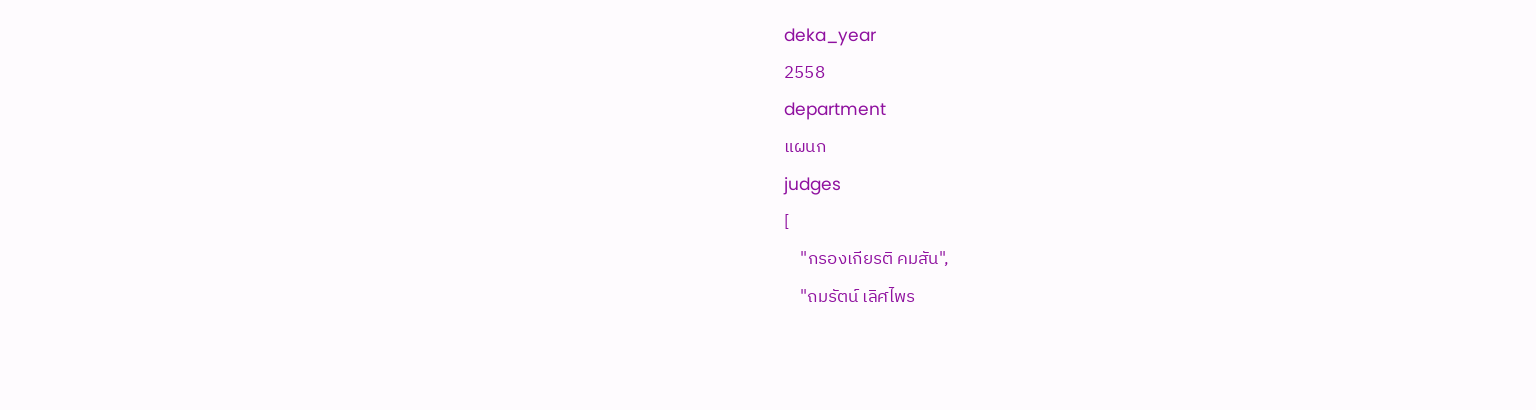deka_year
2558
department
แผนก
judges
[
    "กรองเกียรติ คมสัน",
    "ถมรัตน์ เลิศไพร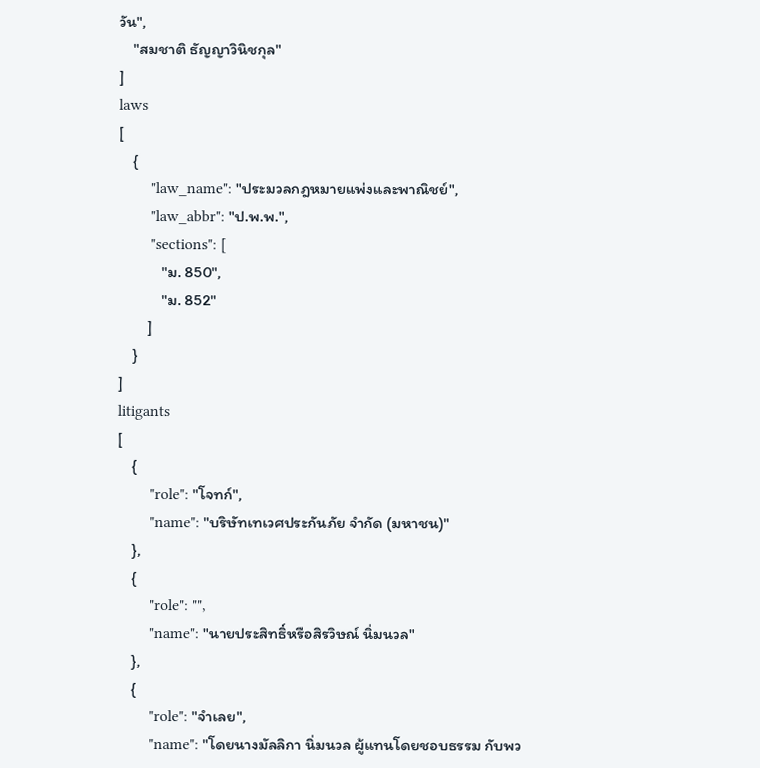วัน",
    "สมชาติ ธัญญาวินิชกุล"
]
laws
[
    {
        "law_name": "ประมวลกฎหมายแพ่งและพาณิชย์",
        "law_abbr": "ป.พ.พ.",
        "sections": [
            "ม. 850",
            "ม. 852"
        ]
    }
]
litigants
[
    {
        "role": "โจทก์",
        "name": "บริษัทเทเวศประกันภัย จำกัด (มหาชน)"
    },
    {
        "role": "",
        "name": "นายประสิทธิ์หรือสิรวิษณ์ นิ่มนวล"
    },
    {
        "role": "จำเลย",
        "name": "โดยนางมัลลิกา นิ่มนวล ผู้แทนโดยชอบธรรม กับพว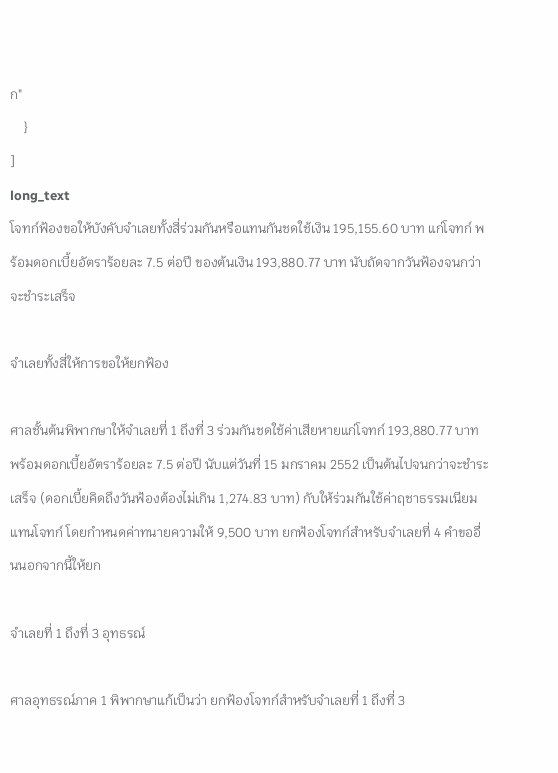ก"
    }
]
long_text
โจทก์ฟ้องขอให้บังคับจำเลยทั้งสี่ร่วมกันหรือแทนกันชดใช้เงิน 195,155.60 บาท แก่โจทก์ พร้อมดอกเบี้ยอัตราร้อยละ 7.5 ต่อปี ของต้นเงิน 193,880.77 บาท นับถัดจากวันฟ้องจนกว่าจะชำระเสร็จ

จำเลยทั้งสี่ให้การขอให้ยกฟ้อง

ศาลชั้นต้นพิพากษาให้จำเลยที่ 1 ถึงที่ 3 ร่วมกันชดใช้ค่าเสียหายแก่โจทก์ 193,880.77 บาท พร้อมดอกเบี้ยอัตราร้อยละ 7.5 ต่อปี นับแต่วันที่ 15 มกราคม 2552 เป็นต้นไปจนกว่าจะชำระเสร็จ (ดอกเบี้ยคิดถึงวันฟ้องต้องไม่เกิน 1,274.83 บาท) กับให้ร่วมกันใช้ค่าฤชาธรรมเนียมแทนโจทก์ โดยกำหนดค่าทนายความให้ 9,500 บาท ยกฟ้องโจทก์สำหรับจำเลยที่ 4 คำขออื่นนอกจากนี้ให้ยก

จำเลยที่ 1 ถึงที่ 3 อุทธรณ์

ศาลอุทธรณ์ภาค 1 พิพากษาแก้เป็นว่า ยกฟ้องโจทก์สำหรับจำเลยที่ 1 ถึงที่ 3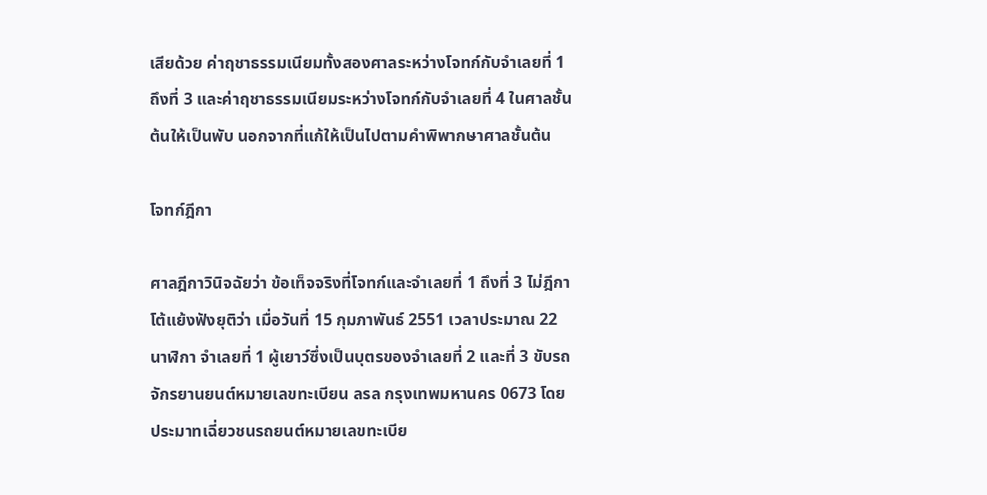เสียด้วย ค่าฤชาธรรมเนียมทั้งสองศาลระหว่างโจทก์กับจำเลยที่ 1 ถึงที่ 3 และค่าฤชาธรรมเนียมระหว่างโจทก์กับจำเลยที่ 4 ในศาลชั้นต้นให้เป็นพับ นอกจากที่แก้ให้เป็นไปตามคำพิพากษาศาลชั้นต้น

โจทก์ฎีกา

ศาลฎีกาวินิจฉัยว่า ข้อเท็จจริงที่โจทก์และจำเลยที่ 1 ถึงที่ 3 ไม่ฎีกาโต้แย้งฟังยุติว่า เมื่อวันที่ 15 กุมภาพันธ์ 2551 เวลาประมาณ 22 นาฬิกา จำเลยที่ 1 ผู้เยาว์ซึ่งเป็นบุตรของจำเลยที่ 2 และที่ 3 ขับรถจักรยานยนต์หมายเลขทะเบียน ลรล กรุงเทพมหานคร 0673 โดยประมาทเฉี่ยวชนรถยนต์หมายเลขทะเบีย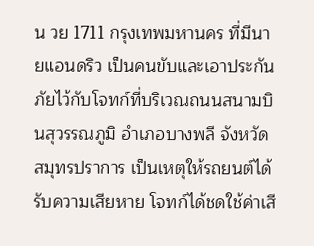น วย 1711 กรุงเทพมหานคร ที่มีนายแอนดริว เป็นคนขับและเอาประกันภัยไว้กับโจทก์ที่บริเวณถนนสนามบินสุวรรณภูมิ อำเภอบางพลี จังหวัดสมุทรปราการ เป็นเหตุให้รถยนต์ได้รับความเสียหาย โจทก์ได้ชดใช้ค่าเสี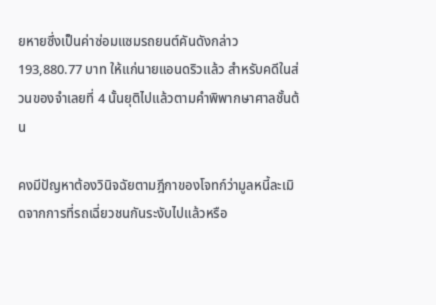ยหายซึ่งเป็นค่าซ่อมแซมรถยนต์คันดังกล่าว 193,880.77 บาท ให้แก่นายแอนดริวแล้ว สำหรับคดีในส่วนของจำเลยที่ 4 นั้นยุติไปแล้วตามคำพิพากษาศาลชั้นต้น

คงมีปัญหาต้องวินิจฉัยตามฎีกาของโจทก์ว่ามูลหนี้ละเมิดจากการที่รถเฉี่ยวชนกันระงับไปแล้วหรือ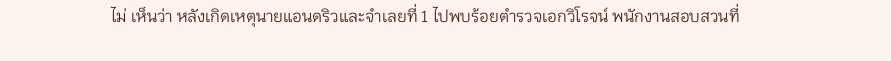ไม่ เห็นว่า หลังเกิดเหตุนายแอนดริวและจำเลยที่ 1 ไปพบร้อยตำรวจเอกวิโรจน์ พนักงานสอบสวนที่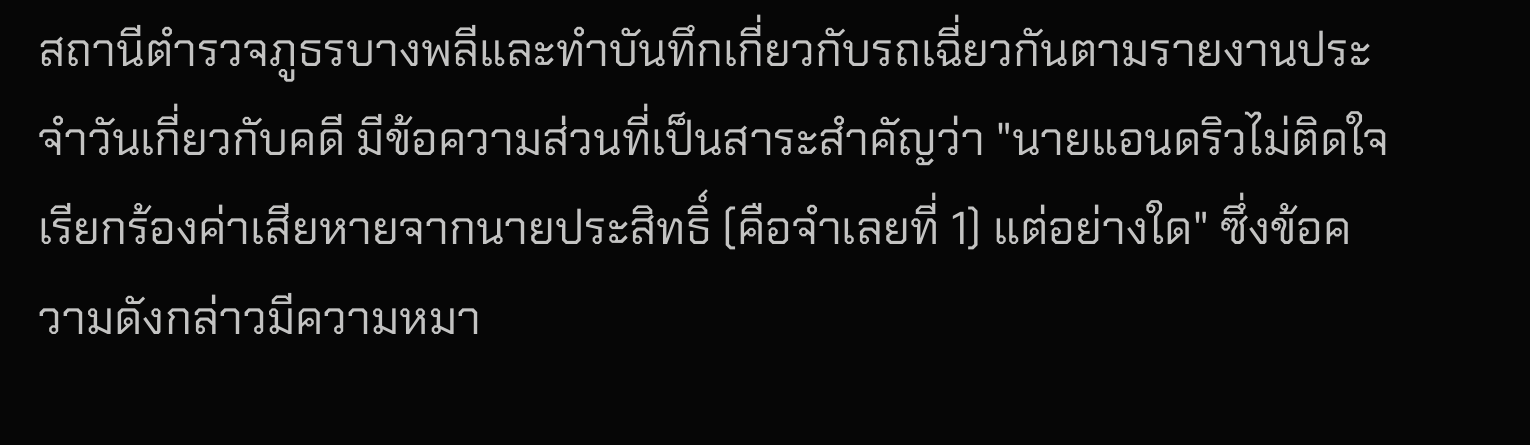สถานีตำรวจภูธรบางพลีและทำบันทึกเกี่ยวกับรถเฉี่ยวกันตามรายงานประจำวันเกี่ยวกับคดี มีข้อความส่วนที่เป็นสาระสำคัญว่า "นายแอนดริวไม่ติดใจเรียกร้องค่าเสียหายจากนายประสิทธิ์ (คือจำเลยที่ 1) แต่อย่างใด" ซึ่งข้อความดังกล่าวมีความหมา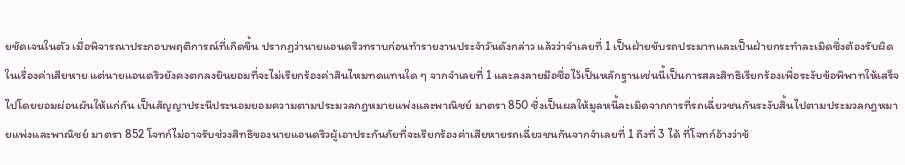ยชัดเจนในตัว เมื่อพิจารณาประกอบพฤติการณ์ที่เกิดขึ้น ปรากฏว่านายแอนดริวทราบก่อนทำรายงานประจำวันดังกล่าว แล้วว่าจำเลยที่ 1 เป็นฝ่ายขับรถประมาทและเป็นฝ่ายกระทำละเมิดซึ่งต้องรับผิดในเรื่องค่าเสียหาย แต่นายแอนดริวยังคงตกลงยินยอมที่จะไม่เรียกร้องค่าสินไหมทดแทนใด ๆ จากจำเลยที่ 1 และลงลายมือชื่อไว้เป็นหลักฐานเช่นนี้เป็นการสละสิทธิเรียกร้องเพื่อระงับข้อพิพาทให้เสร็จไปโดยยอมผ่อนผันให้แก่กัน เป็นสัญญาประนีประนอมยอมความตามประมวลกฎหมายแพ่งและพาณิชย์ มาตรา 850 ซึ่งเป็นผลให้มูลหนี้ละเมิดจากการที่รถเฉี่ยวชนกันระงับสิ้นไปตามประมวลกฎหมายแพ่งและพาณิชย์ มาตรา 852 โจทก์ไม่อาจรับช่วงสิทธิของนายแอนดริวผู้เอาประกันภัยที่จะเรียกร้องค่าเสียหายรถเฉี่ยวชนกันจากจำเลยที่ 1 ถึงที่ 3 ได้ ที่โจทก์อ้างว่าข้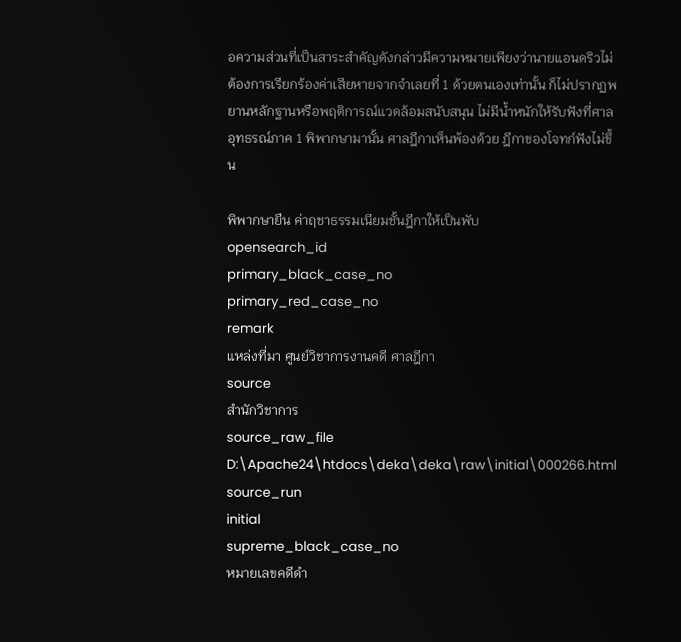อความส่วนที่เป็นสาระสำคัญดังกล่าวมีความหมายเพียงว่านายแอนดริวไม่ต้องการเรียกร้องค่าเสียหายจากจำเลยที่ 1 ด้วยตนเองเท่านั้น ก็ไม่ปรากฏพยานหลักฐานหรือพฤติการณ์แวดล้อมสนับสนุน ไม่มีน้ำหนักให้รับฟังที่ศาลอุทธรณ์ภาค 1 พิพากษามานั้น ศาลฎีกาเห็นพ้องด้วย ฎีกาของโจทก์ฟังไม่ขึ้น

พิพากษายืน ค่าฤชาธรรมเนียมชั้นฎีกาให้เป็นพับ
opensearch_id
primary_black_case_no
primary_red_case_no
remark
แหล่งที่มา ศูนย์วิชาการงานคดี ศาลฎีกา
source
สำนักวิชาการ
source_raw_file
D:\Apache24\htdocs\deka\deka\raw\initial\000266.html
source_run
initial
supreme_black_case_no
หมายเลขคดีดำ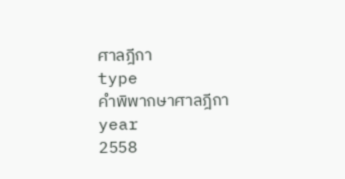ศาลฎีกา
type
คำพิพากษาศาลฎีกา
year
2558